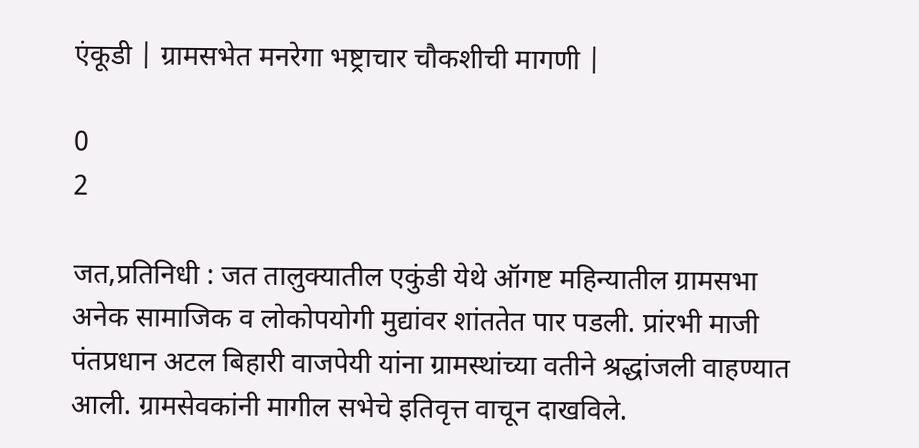एंकूडी | ग्रामसभेत मनरेगा भष्ट्राचार चौकशीची मागणी |

0
2

जत,प्रतिनिधी : जत तालुक्‍यातील एकुंडी येथे ऑगष्ट महिन्यातील ग्रामसभा अनेक सामाजिक व लोकोपयोगी मुद्यांवर शांततेत पार पडली. प्रांरभी माजी पंतप्रधान अटल बिहारी वाजपेयी यांना ग्रामस्थांच्या वतीने श्रद्धांजली वाहण्यात आली. ग्रामसेवकांनी मागील सभेचे इतिवृत्त वाचून दाखविले.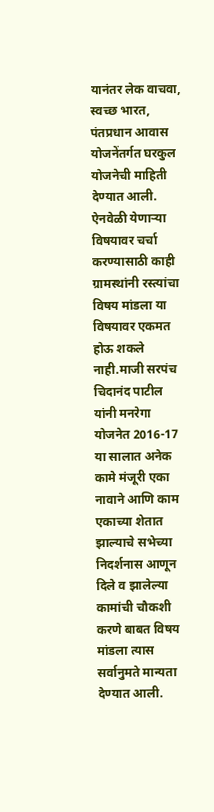यानंतर लेक वाचवा, स्वच्छ भारत, पंतप्रधान आवास योजनेंतर्गत घरकुल योजनेची माहिती देण्यात आली.
ऐनवेळी येणाऱ्या विषयावर चर्चा करण्यासाठी काही ग्रामस्थांनी रस्त्यांचा विषय मांडला या विषयावर एकमत होऊ शकले नाही.माजी सरपंच चिदानंद पाटील यांनी मनरेगा योजनेत 2016-17 या सालात अनेक कामे मंजूरी एका नावाने आणि काम एकाच्या शेतात झाल्याचे सभेच्या निदर्शनास आणून दिले व झालेल्या कामांची चौकशी करणे बाबत विषय मांडला त्यास सर्वानुमते मान्यता देण्यात आली.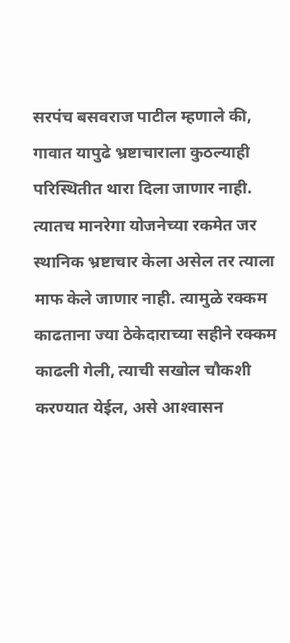सरपंच बसवराज पाटील म्हणाले की, गावात यापुढे भ्रष्टाचाराला कुठल्याही परिस्थितीत थारा दिला जाणार नाही. त्यातच मानरेगा योजनेच्या रकमेत जर स्थानिक भ्रष्टाचार केला असेल तर त्याला माफ केले जाणार नाही. त्यामुळे रक्‍कम काढताना ज्या ठेकेदाराच्या सहीने रक्‍कम काढली गेली, त्याची सखोल चौकशी करण्यात येईल, असे आश्‍वासन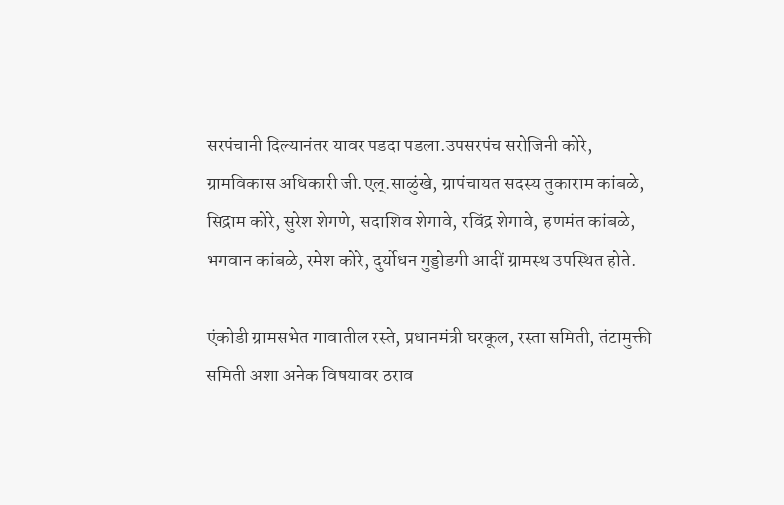सरपंचानी दिल्यानंतर यावर पडदा पडला.उपसरपंच सरोजिनी कोरे, ग्रामविकास अधिकारी जी.एल्.साळुंखे, ग्रापंचायत सदस्य तुकाराम कांबळे, सिद्राम कोरे, सुरेश शेगणे, सदाशिव शेगावे, रविंद्र शेगावे, हणमंत कांबळे, भगवान कांबळे, रमेश कोरे, दुर्योधन गुड्डोडगी आदीं ग्रामस्थ उपस्थित होते.

एंकोडी ग्रामसभेत गावातील रस्ते, प्रधानमंत्री घरकूल, रस्ता समिती, तंटामुक्ती समिती अशा अनेक विषयावर ठराव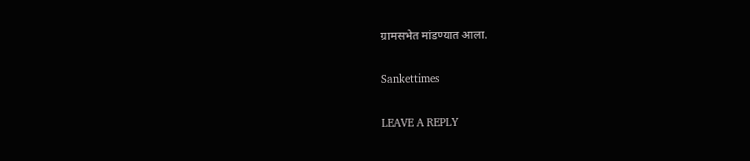ग्रामसभेत मांडण्यात आला.

Sankettimes

LEAVE A REPLY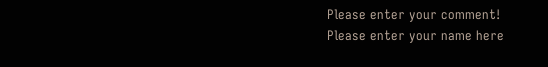Please enter your comment!
Please enter your name here